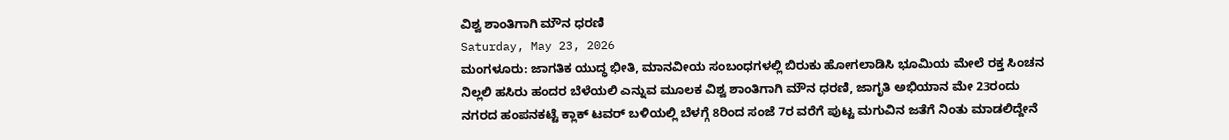ವಿಶ್ವ ಶಾಂತಿಗಾಗಿ ಮೌನ ಧರಣಿ
Saturday, May 23, 2026
ಮಂಗಳೂರು: ಜಾಗತಿಕ ಯುದ್ಧ ಭೀತಿ, ಮಾನವೀಯ ಸಂಬಂಧಗಳಲ್ಲಿ ಬಿರುಕು ಹೋಗಲಾಡಿಸಿ ಭೂಮಿಯ ಮೇಲೆ ರಕ್ತ ಸಿಂಚನ ನಿಲ್ಲಲಿ ಹಸಿರು ಹಂದರ ಬೆಳೆಯಲಿ ಎನ್ನುವ ಮೂಲಕ ವಿಶ್ವ ಶಾಂತಿಗಾಗಿ ಮೌನ ಧರಣಿ, ಜಾಗೃತಿ ಅಭಿಯಾನ ಮೇ 23ರಂದು ನಗರದ ಹಂಪನಕಟ್ಟೆ ಕ್ಲಾಕ್ ಟವರ್ ಬಳಿಯಲ್ಲಿ ಬೆಳಗ್ಗೆ 8ರಿಂದ ಸಂಜೆ 7ರ ವರೆಗೆ ಪುಟ್ಟ ಮಗುವಿನ ಜತೆಗೆ ನಿಂತು ಮಾಡಲಿದ್ದೇನೆ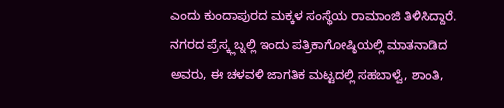ಎಂದು ಕುಂದಾಪುರದ ಮಕ್ಕಳ ಸಂಸ್ಥೆಯ ರಾಮಾಂಜಿ ತಿಳಿಸಿದ್ದಾರೆ.
ನಗರದ ಪ್ರೆಸ್ಕ್ಲಬ್ನಲ್ಲಿ ಇಂದು ಪತ್ರಿಕಾಗೋಷ್ಠಿಯಲ್ಲಿ ಮಾತನಾಡಿದ ಅವರು, ಈ ಚಳವಳಿ ಜಾಗತಿಕ ಮಟ್ಟದಲ್ಲಿ ಸಹಬಾಳ್ವೆ, ಶಾಂತಿ,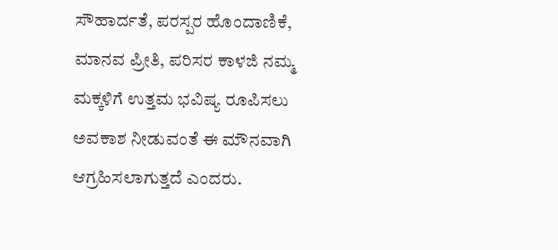ಸೌಹಾರ್ದತೆ, ಪರಸ್ಪರ ಹೊಂದಾಣಿಕೆ, ಮಾನವ ಪ್ರೀತಿ, ಪರಿಸರ ಕಾಳಜಿ ನಮ್ಮ ಮಕ್ಕಳಿಗೆ ಉತ್ತಮ ಭವಿಷ್ಯ ರೂಪಿಸಲು ಅವಕಾಶ ನೀಡುವಂತೆ ಈ ಮೌನವಾಗಿ ಆಗ್ರಹಿಸಲಾಗುತ್ತದೆ ಎಂದರು.